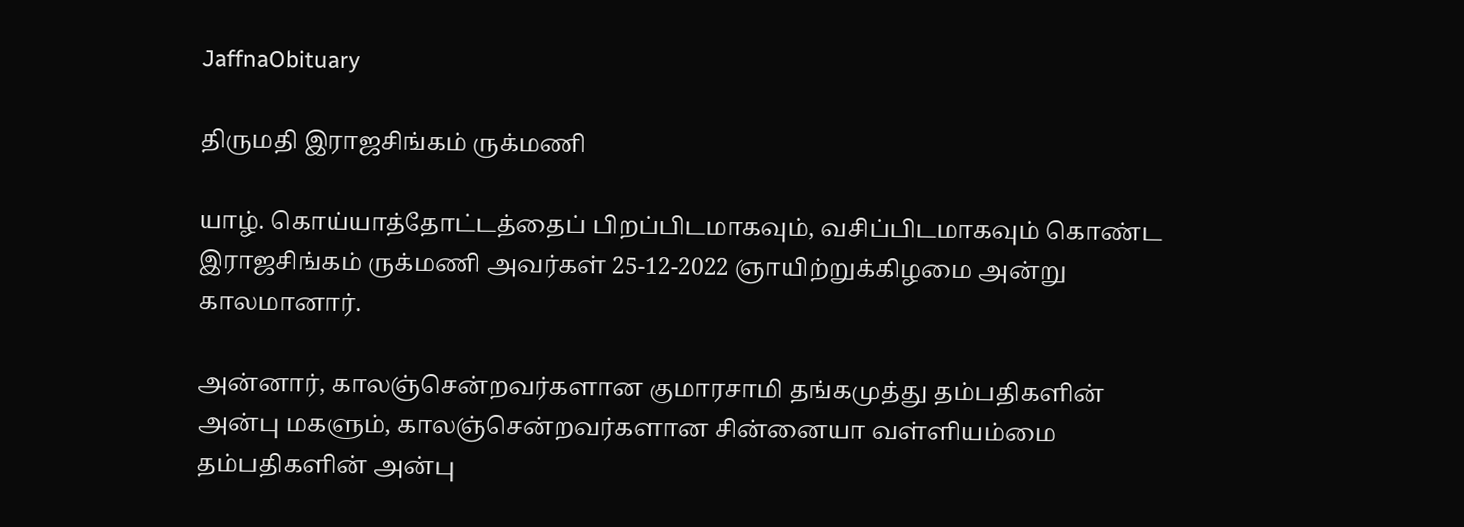JaffnaObituary

திருமதி இராஜசிங்கம் ருக்மணி

யாழ். கொய்யாத்தோட்டத்தைப் பிறப்பிடமாகவும், வசிப்பிடமாகவும் கொண்ட இராஜசிங்கம் ருக்மணி அவர்கள் 25-12-2022 ஞாயிற்றுக்கிழமை அன்று காலமானார்.

அன்னார், காலஞ்சென்றவர்களான குமாரசாமி தங்கமுத்து தம்பதிகளின் அன்பு மகளும், காலஞ்சென்றவர்களான சின்னையா வள்ளியம்மை தம்பதிகளின் அன்பு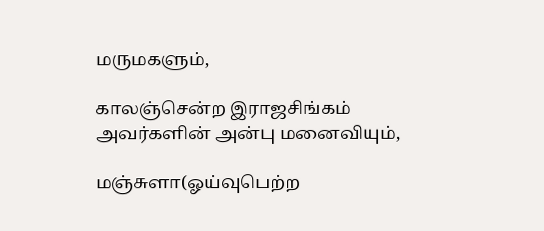மருமகளும்,

காலஞ்சென்ற இராஜசிங்கம் அவர்களின் அன்பு மனைவியும்,

மஞ்சுளா(ஓய்வுபெற்ற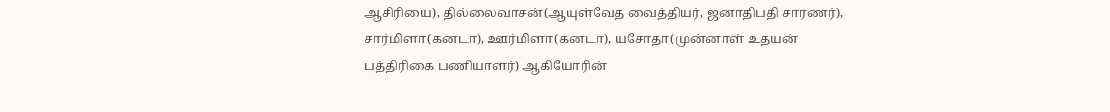ஆசிரியை), தில்லைவாசன்(ஆயுள்வேத வைத்தியர், ஜனாதிபதி சாரணர்), சார்மிளா(கனடா), ஊர்மிளா(கனடா), யசோதா(முன்னாள் உதயன் பத்திரிகை பணியாளர்) ஆகியோரின்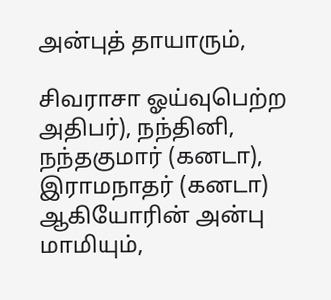அன்புத் தாயாரும்,

சிவராசா ஓய்வுபெற்ற அதிபர்), நந்தினி, நந்தகுமார் (கனடா), இராமநாதர் (கனடா) ஆகியோரின் அன்பு மாமியும்,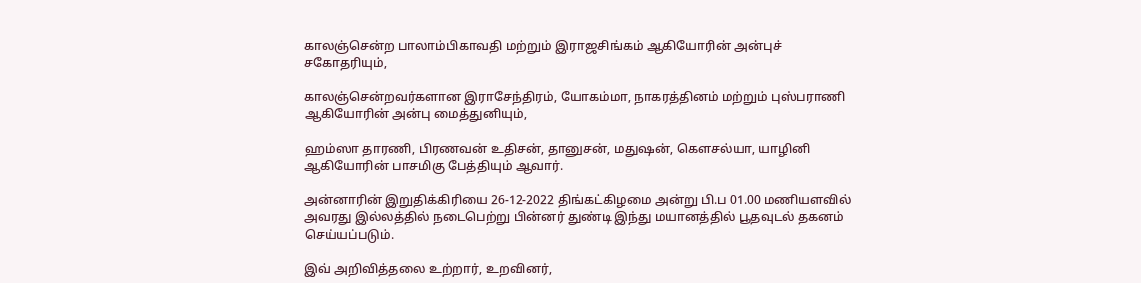காலஞ்சென்ற பாலாம்பிகாவதி மற்றும் இராஜசிங்கம் ஆகியோரின் அன்புச் சகோதரியும்,

காலஞ்சென்றவர்களான இராசேந்திரம், யோகம்மா, நாகரத்தினம் மற்றும் புஸ்பராணி ஆகியோரின் அன்பு மைத்துனியும்,

ஹம்ஸா தாரணி, பிரணவன் உதிசன், தானுசன், மதுஷன், கௌசல்யா, யாழினி ஆகியோரின் பாசமிகு பேத்தியும் ஆவார்.

அன்னாரின் இறுதிக்கிரியை 26-12-2022 திங்கட்கிழமை அன்று பி.ப 01.00 மணியளவில் அவரது இல்லத்தில் நடைபெற்று பின்னர் துண்டி இந்து மயானத்தில் பூதவுடல் தகனம் செய்யப்படும்.

இவ் அறிவித்தலை உற்றார், உறவினர்,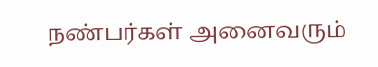நண்பர்கள் அனைவரும்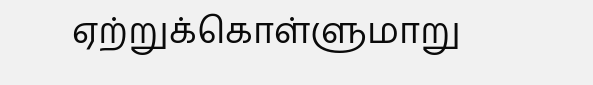ஏற்றுக்கொள்ளுமாறு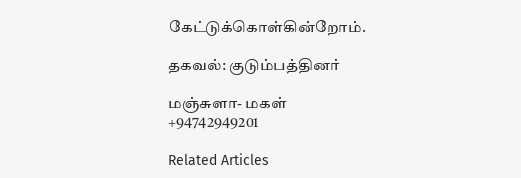கேட்டுக்கொள்கின்றோம்.

தகவல்: குடும்பத்தினர்

மஞ்சுளா- மகள்
+94742949201

Related Articles